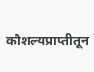कौशल्यप्राप्तीतून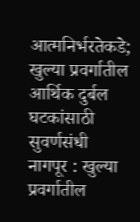आत्मनिर्भरतेकडे; खुल्या प्रवर्गातील आर्थिक दुर्बल घटकांसाठी सुवर्णसंधी
नागपूर : खुल्या प्रवर्गातील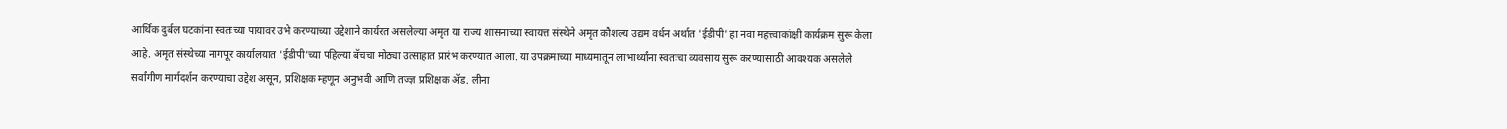आर्थिक दुर्बल घटकांना स्वतःच्या पायावर उभे करण्याच्या उद्देशाने कार्यरत असलेल्या अमृत या राज्य शासनाच्या स्वायत्त संस्थेने अमृत कौशल्य उद्यम वर्धन अर्थात 'ईडीपी' हा नवा महत्त्वाकांक्षी कार्यक्रम सुरू केला आहे. अमृत संस्थेच्या नागपूर कार्यालयात 'ईडीपी'च्या पहिल्या बॅचचा मोठ्या उत्साहात प्रारंभ करण्यात आला. या उपक्रमाच्या माध्यमातून लाभार्थ्यांना स्वतःचा व्यवसाय सुरू करण्यासाठी आवश्यक असलेले सर्वांगीण मार्गदर्शन करण्याचा उद्देश असून, प्रशिक्षक म्हणून अनुभवी आणि तज्ज्ञ प्रशिक्षक ॲड. लीना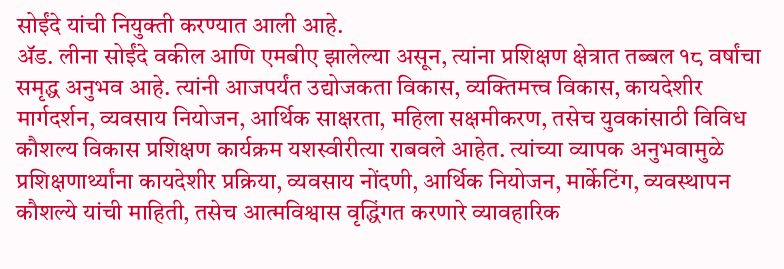सोईंदे यांची नियुक्ती करण्यात आली आहे.
ॲड. लीना सोईंदे वकील आणि एमबीए झालेल्या असून, त्यांना प्रशिक्षण क्षेत्रात तब्बल १८ वर्षांचा समृद्ध अनुभव आहे. त्यांनी आजपर्यंत उद्योजकता विकास, व्यक्तिमत्त्व विकास, कायदेशीर मार्गदर्शन, व्यवसाय नियोजन, आर्थिक साक्षरता, महिला सक्षमीकरण, तसेच युवकांसाठी विविध कौशल्य विकास प्रशिक्षण कार्यक्रम यशस्वीरीत्या राबवले आहेत. त्यांच्या व्यापक अनुभवामुळे प्रशिक्षणार्थ्यांना कायदेशीर प्रक्रिया, व्यवसाय नोंदणी, आर्थिक नियोजन, मार्केटिंग, व्यवस्थापन कौशल्ये यांची माहिती, तसेच आत्मविश्वास वृद्धिंगत करणारे व्यावहारिक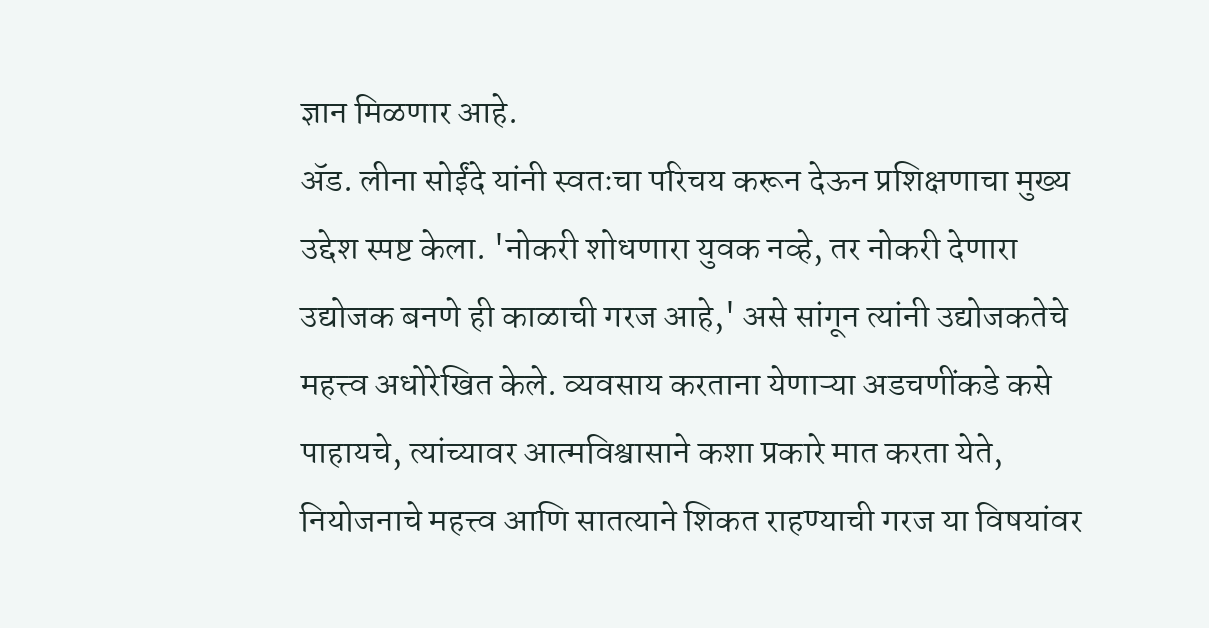ज्ञान मिळणार आहे.
ॲड. लीना सोईंदे यांनी स्वतःचा परिचय करून देऊन प्रशिक्षणाचा मुख्य उद्देश स्पष्ट केला. 'नोकरी शोधणारा युवक नव्हे, तर नोकरी देणारा उद्योजक बनणे ही काळाची गरज आहे,' असे सांगून त्यांनी उद्योजकतेचे महत्त्व अधोरेखित केले. व्यवसाय करताना येणाऱ्या अडचणींकडे कसे पाहायचे, त्यांच्यावर आत्मविश्वासाने कशा प्रकारे मात करता येते, नियोजनाचे महत्त्व आणि सातत्याने शिकत राहण्याची गरज या विषयांवर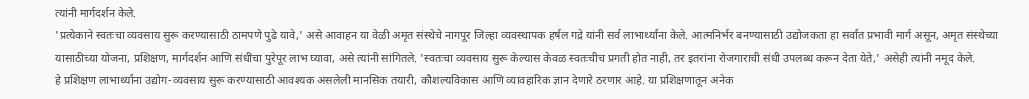त्यांनी मार्गदर्शन केले.
'प्रत्येकाने स्वतःचा व्यवसाय सुरू करण्यासाठी ठामपणे पुढे यावे,' असे आवाहन या वेळी अमृत संस्थेचे नागपूर जिल्हा व्यवस्थापक हर्षल गद्रे यांनी सर्व लाभार्थ्यांना केले. आत्मनिर्भर बनण्यासाठी उद्योजकता हा सर्वांत प्रभावी मार्ग असून, अमृत संस्थेच्या यासाठीच्या योजना, प्रशिक्षण, मार्गदर्शन आणि संधींचा पुरेपूर लाभ घ्यावा, असे त्यांनी सांगितले. 'स्वतःचा व्यवसाय सुरू केल्यास केवळ स्वतःचीच प्रगती होत नाही, तर इतरांना रोजगाराची संधी उपलब्ध करून देता येते,' असेही त्यांनी नमूद केले.
हे प्रशिक्षण लाभार्थ्यांना उद्योग-व्यवसाय सुरू करण्यासाठी आवश्यक असलेली मानसिक तयारी, कौशल्यविकास आणि व्यावहारिक ज्ञान देणारे ठरणार आहे. या प्रशिक्षणातून अनेक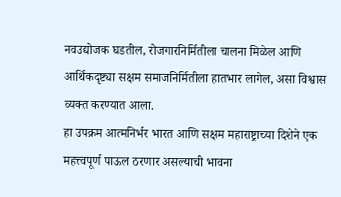नवउद्योजक घडतील, रोजगारनिर्मितीला चालना मिळेल आणि आर्थिकदृष्ट्या सक्षम समाजनिर्मितीला हातभार लागेल, असा विश्वास व्यक्त करण्यात आला.
हा उपक्रम आत्मनिर्भर भारत आणि सक्षम महाराष्ट्राच्या दिशेने एक महत्त्वपूर्ण पाऊल ठरणार असल्याची भावना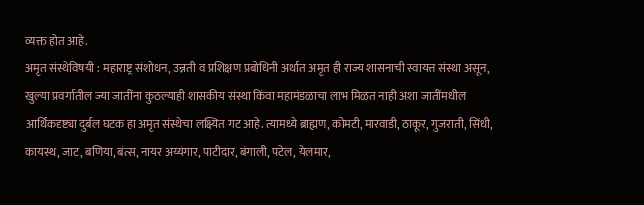व्यक्त होत आहे.
अमृत संस्थेविषयी : महाराष्ट्र संशोधन, उन्नती व प्रशिक्षण प्रबोधिनी अर्थात अमृत ही राज्य शासनाची स्वायत्त संस्था असून, खुल्या प्रवर्गातील ज्या जातींना कुठल्याही शासकीय संस्था किंवा महामंडळाचा लाभ मिळत नाही अशा जातींमधील आर्थिकदृष्ट्या दुर्बल घटक हा अमृत संस्थेचा लक्ष्यित गट आहे. त्यामध्ये ब्राह्मण, कोमटी, मारवाडी, ठाकूर, गुजराती, सिंधी, कायस्थ, जाट, बणिया, बंत्स, नायर अय्यंगार, पाटीदार, बंगाली, पटेल, येलमार,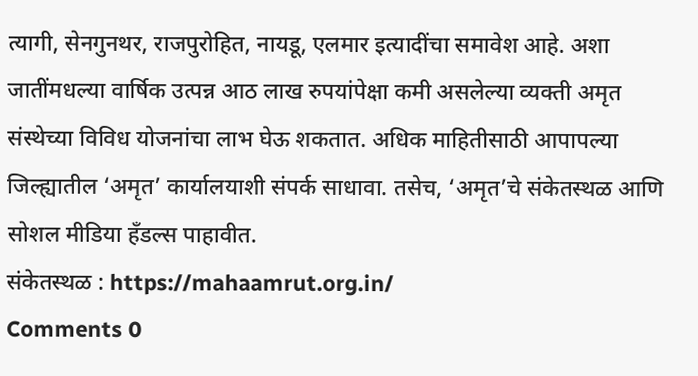त्यागी, सेनगुनथर, राजपुरोहित, नायडू, एलमार इत्यादींचा समावेश आहे. अशा जातींमधल्या वार्षिक उत्पन्न आठ लाख रुपयांपेक्षा कमी असलेल्या व्यक्ती अमृत संस्थेच्या विविध योजनांचा लाभ घेऊ शकतात. अधिक माहितीसाठी आपापल्या जिल्ह्यातील ‘अमृत’ कार्यालयाशी संपर्क साधावा. तसेच, ‘अमृत’चे संकेतस्थळ आणि सोशल मीडिया हँडल्स पाहावीत.
संकेतस्थळ : https://mahaamrut.org.in/
Comments 0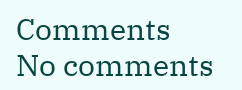Comments
No comments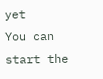yet
You can start the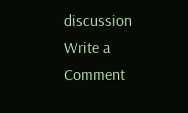discussion
Write a Comment